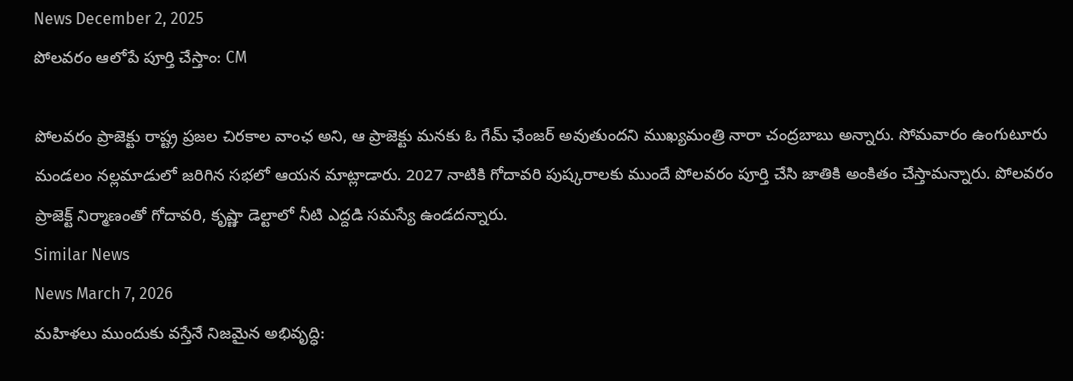News December 2, 2025
పోలవరం ఆలోపే పూర్తి చేస్తాం: CM

పోలవరం ప్రాజెక్టు రాష్ట్ర ప్రజల చిరకాల వాంఛ అని, ఆ ప్రాజెక్టు మనకు ఓ గేమ్ ఛేంజర్ అవుతుందని ముఖ్యమంత్రి నారా చంద్రబాబు అన్నారు. సోమవారం ఉంగుటూరు మండలం నల్లమాడులో జరిగిన సభలో ఆయన మాట్లాడారు. 2027 నాటికి గోదావరి పుష్కరాలకు ముందే పోలవరం పూర్తి చేసి జాతికి అంకితం చేస్తామన్నారు. పోలవరం ప్రాజెక్ట్ నిర్మాణంతో గోదావరి, కృష్ణా డెల్టాలో నీటి ఎద్దడి సమస్యే ఉండదన్నారు.
Similar News
News March 7, 2026
మహిళలు ముందుకు వస్తేనే నిజమైన అభివృద్ధి: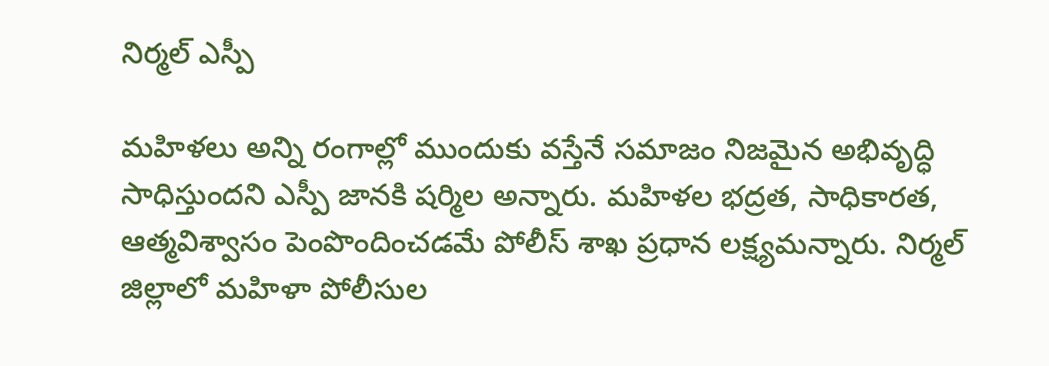నిర్మల్ ఎస్పీ

మహిళలు అన్ని రంగాల్లో ముందుకు వస్తేనే సమాజం నిజమైన అభివృద్ధి సాధిస్తుందని ఎస్పీ జానకి షర్మిల అన్నారు. మహిళల భద్రత, సాధికారత, ఆత్మవిశ్వాసం పెంపొందించడమే పోలీస్ శాఖ ప్రధాన లక్ష్యమన్నారు. నిర్మల్ జిల్లాలో మహిళా పోలీసుల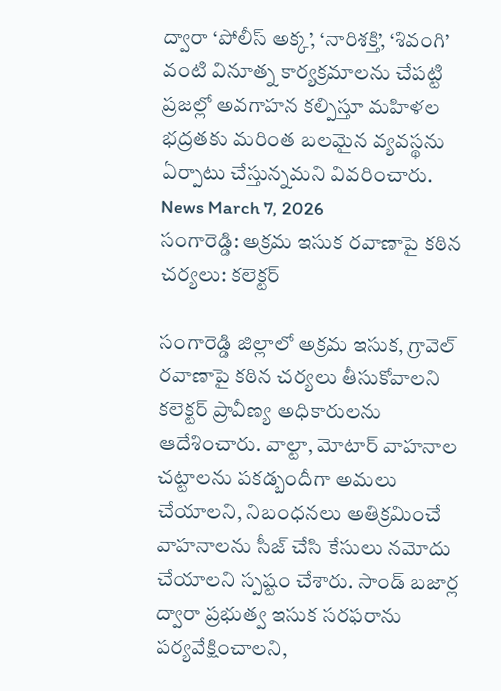ద్వారా ‘పోలీస్ అక్క’, ‘నారిశక్తి’, ‘శివంగి’ వంటి వినూత్న కార్యక్రమాలను చేపట్టి ప్రజల్లో అవగాహన కల్పిస్తూ మహిళల భద్రతకు మరింత బలమైన వ్యవస్థను ఏర్పాటు చేస్తున్నమని వివరించారు.
News March 7, 2026
సంగారెడ్డి: అక్రమ ఇసుక రవాణాపై కఠిన చర్యలు: కలెక్టర్

సంగారెడ్డి జిల్లాలో అక్రమ ఇసుక, గ్రావెల్ రవాణాపై కఠిన చర్యలు తీసుకోవాలని కలెక్టర్ ప్రావీణ్య అధికారులను ఆదేశించారు. వాల్టా, మోటార్ వాహనాల చట్టాలను పకడ్బందీగా అమలు చేయాలని, నిబంధనలు అతిక్రమించే వాహనాలను సీజ్ చేసి కేసులు నమోదు చేయాలని స్పష్టం చేశారు. సాండ్ బజార్ల ద్వారా ప్రభుత్వ ఇసుక సరఫరాను పర్యవేక్షించాలని,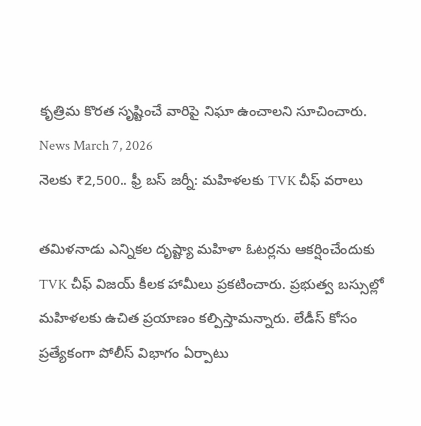కృత్రిమ కొరత సృష్టించే వారిపై నిఘా ఉంచాలని సూచించారు.
News March 7, 2026
నెలకు ₹2,500.. ఫ్రీ బస్ జర్నీ: మహిళలకు TVK చీఫ్ వరాలు

తమిళనాడు ఎన్నికల దృష్ట్యా మహిళా ఓటర్లను ఆకర్షించేందుకు TVK చీఫ్ విజయ్ కీలక హామీలు ప్రకటించారు. ప్రభుత్వ బస్సుల్లో మహిళలకు ఉచిత ప్రయాణం కల్పిస్తామన్నారు. లేడీస్ కోసం ప్రత్యేకంగా పోలీస్ విభాగం ఏర్పాటు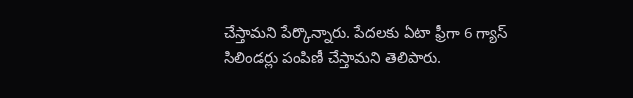చేస్తామని పేర్కొన్నారు. పేదలకు ఏటా ఫ్రీగా 6 గ్యాస్ సిలిండర్లు పంపిణీ చేస్తామని తెలిపారు.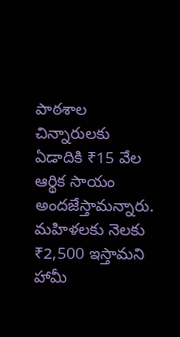పాఠశాల చిన్నారులకు ఏడాదికి ₹15 వేల ఆర్థిక సాయం అందజేస్తామన్నారు. మహిళలకు నెలకు ₹2,500 ఇస్తామని హామీ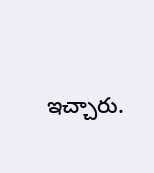ఇచ్చారు.